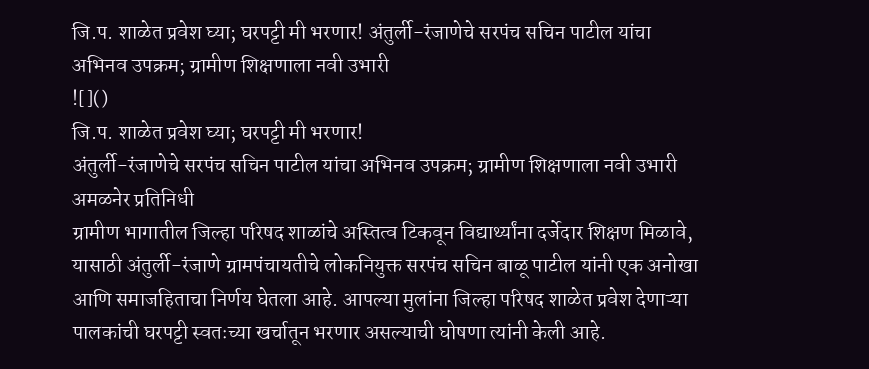जि.प. शाळेत प्रवेश घ्या; घरपट्टी मी भरणार! अंतुर्ली-रंजाणेचे सरपंच सचिन पाटील यांचा अभिनव उपक्रम; ग्रामीण शिक्षणाला नवी उभारी
![]()
जि.प. शाळेत प्रवेश घ्या; घरपट्टी मी भरणार!
अंतुर्ली-रंजाणेचे सरपंच सचिन पाटील यांचा अभिनव उपक्रम; ग्रामीण शिक्षणाला नवी उभारी
अमळनेर प्रतिनिधी
ग्रामीण भागातील जिल्हा परिषद शाळांचे अस्तित्व टिकवून विद्यार्थ्यांना दर्जेदार शिक्षण मिळावे, यासाठी अंतुर्ली-रंजाणे ग्रामपंचायतीचे लोकनियुक्त सरपंच सचिन बाळू पाटील यांनी एक अनोखा आणि समाजहिताचा निर्णय घेतला आहे. आपल्या मुलांना जिल्हा परिषद शाळेत प्रवेश देणाऱ्या पालकांची घरपट्टी स्वतःच्या खर्चातून भरणार असल्याची घोषणा त्यांनी केली आहे.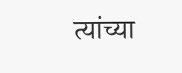त्यांच्या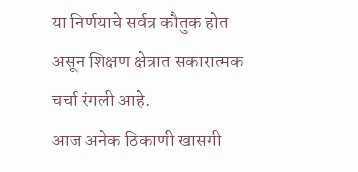या निर्णयाचे सर्वत्र कौतुक होत असून शिक्षण क्षेत्रात सकारात्मक चर्चा रंगली आहे.
आज अनेक ठिकाणी खासगी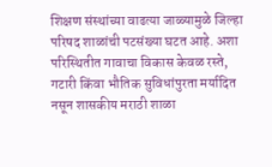शिक्षण संस्थांच्या वाढत्या जाळ्यामुळे जिल्हा परिषद शाळांची पटसंख्या घटत आहे. अशा परिस्थितीत गावाचा विकास केवळ रस्ते, गटारी किंवा भौतिक सुविधांपुरता मर्यादित नसून शासकीय मराठी शाळा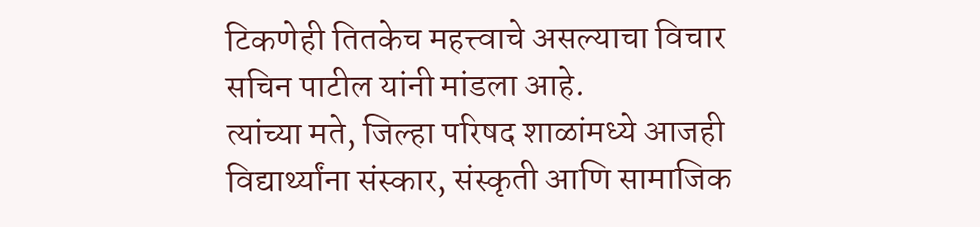टिकणेही तितकेच महत्त्वाचे असल्याचा विचार सचिन पाटील यांनी मांडला आहे.
त्यांच्या मते, जिल्हा परिषद शाळांमध्ये आजही विद्यार्थ्यांना संस्कार, संस्कृती आणि सामाजिक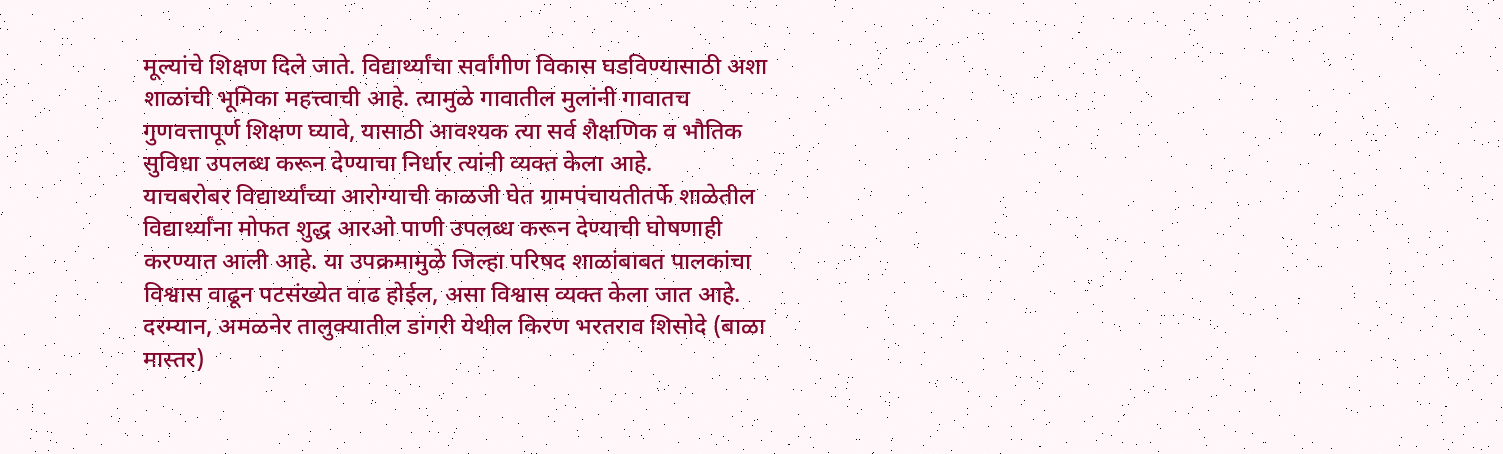मूल्यांचे शिक्षण दिले जाते. विद्यार्थ्यांचा सर्वांगीण विकास घडविण्यासाठी अशा शाळांची भूमिका महत्त्वाची आहे. त्यामुळे गावातील मुलांनी गावातच गुणवत्तापूर्ण शिक्षण घ्यावे, यासाठी आवश्यक त्या सर्व शैक्षणिक व भौतिक सुविधा उपलब्ध करून देण्याचा निर्धार त्यांनी व्यक्त केला आहे.
याचबरोबर विद्यार्थ्यांच्या आरोग्याची काळजी घेत ग्रामपंचायतीतर्फे शाळेतील विद्यार्थ्यांना मोफत शुद्ध आरओ पाणी उपलब्ध करून देण्याची घोषणाही करण्यात आली आहे. या उपक्रमामुळे जिल्हा परिषद शाळांबाबत पालकांचा विश्वास वाढून पटसंख्येत वाढ होईल, असा विश्वास व्यक्त केला जात आहे.
दरम्यान, अमळनेर तालुक्यातील डांगरी येथील किरण भरतराव शिसोदे (बाळा मास्तर)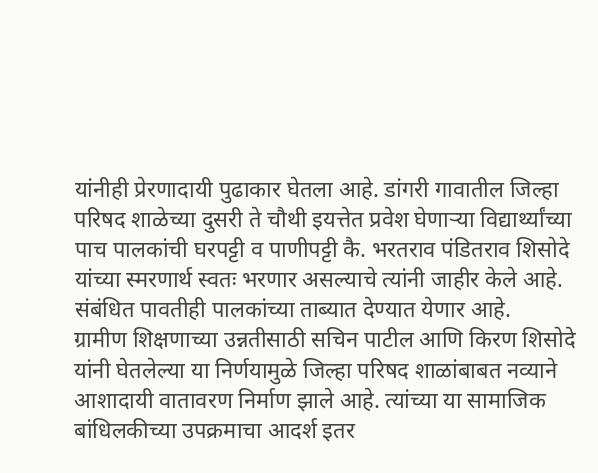यांनीही प्रेरणादायी पुढाकार घेतला आहे. डांगरी गावातील जिल्हा परिषद शाळेच्या दुसरी ते चौथी इयत्तेत प्रवेश घेणाऱ्या विद्यार्थ्यांच्या पाच पालकांची घरपट्टी व पाणीपट्टी कै. भरतराव पंडितराव शिसोदे यांच्या स्मरणार्थ स्वतः भरणार असल्याचे त्यांनी जाहीर केले आहे. संबंधित पावतीही पालकांच्या ताब्यात देण्यात येणार आहे.
ग्रामीण शिक्षणाच्या उन्नतीसाठी सचिन पाटील आणि किरण शिसोदे यांनी घेतलेल्या या निर्णयामुळे जिल्हा परिषद शाळांबाबत नव्याने आशादायी वातावरण निर्माण झाले आहे. त्यांच्या या सामाजिक बांधिलकीच्या उपक्रमाचा आदर्श इतर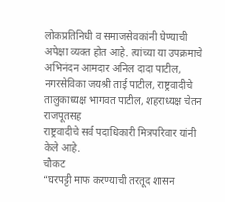लोकप्रतिनिधी व समाजसेवकांनी घेण्याची अपेक्षा व्यक्त होत आहे. त्यांच्या या उपक्रमाचे अभिनंदन आमदार अनिल दादा पाटील, नगरसेविका जयश्री ताई पाटील, राष्ट्रवादीचे तालुकाध्यक्ष भागवत पाटील, शहराध्यक्ष चेतन राजपूतसह
राष्ट्रवादीचे सर्व पदाधिकारी मित्रपरिवार यांनी केले आहे.
चौकट
“घरपट्टी माफ करण्याची तरतूद शासन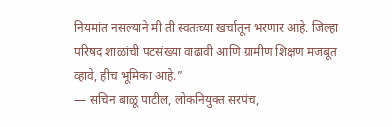नियमांत नसल्याने मी ती स्वतःच्या खर्चातून भरणार आहे. जिल्हा परिषद शाळांची पटसंख्या वाढावी आणि ग्रामीण शिक्षण मजबूत व्हावे, हीच भूमिका आहे.”
— सचिन बाळू पाटील, लोकनियुक्त सरपंच,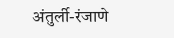अंतुर्ली-रंजाणे